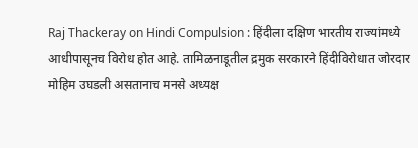Raj Thackeray on Hindi Compulsion : हिंदीला दक्षिण भारतीय राज्यांमध्ये आधीपासूनच विरोध होत आहे. तामिळनाडूतील द्रमुक सरकारने हिंदीविरोधात जोरदार मोहिम उघडली असतानाच मनसे अध्यक्ष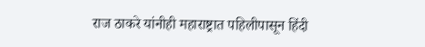राज ठाकरे यांनीही महाराष्ट्रात पहिलीपासून हिंदी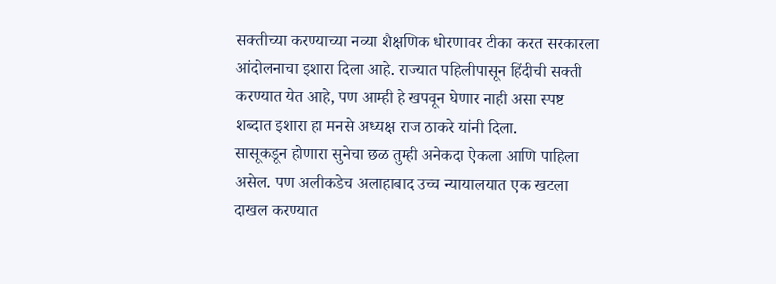सक्तीच्या करण्याच्या नव्या शैक्षणिक धोरणावर टीका करत सरकारला आंदोलनाचा इशारा दिला आहे. राज्यात पहिलीपासून हिंदीची सक्ती करण्यात येत आहे, पण आम्ही हे खपवून घेणार नाही असा स्पष्ट शब्दात इशारा हा मनसे अध्यक्ष राज ठाकरे यांनी दिला.
सासूकडून होणारा सुनेचा छळ तुम्ही अनेकदा ऐकला आणि पाहिला असेल. पण अलीकडेच अलाहाबाद उच्च न्यायालयात एक खटला दाखल करण्यात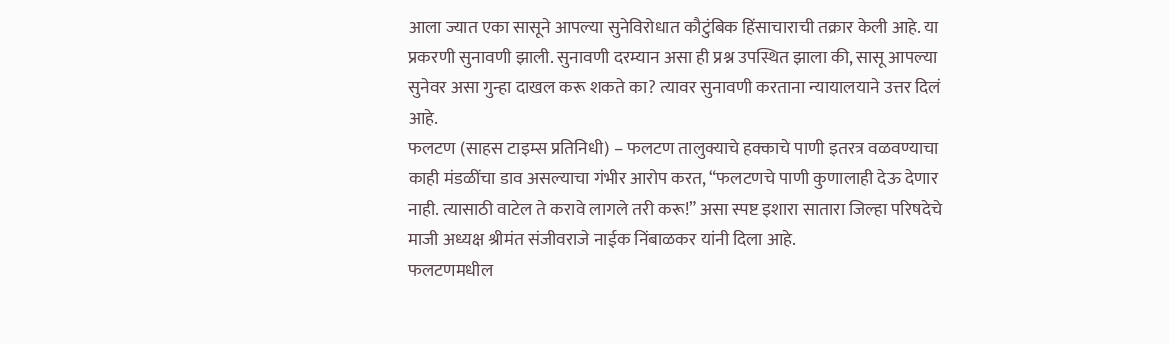आला ज्यात एका सासूने आपल्या सुनेविरोधात कौटुंबिक हिंसाचाराची तक्रार केली आहे. या प्रकरणी सुनावणी झाली. सुनावणी दरम्यान असा ही प्रश्न उपस्थित झाला की, सासू आपल्या सुनेवर असा गुन्हा दाखल करू शकते का? त्यावर सुनावणी करताना न्यायालयाने उत्तर दिलं आहे.
फलटण (साहस टाइम्स प्रतिनिधी) – फलटण तालुक्याचे हक्काचे पाणी इतरत्र वळवण्याचा काही मंडळींचा डाव असल्याचा गंभीर आरोप करत, “फलटणचे पाणी कुणालाही देऊ देणार नाही. त्यासाठी वाटेल ते करावे लागले तरी करू!” असा स्पष्ट इशारा सातारा जिल्हा परिषदेचे माजी अध्यक्ष श्रीमंत संजीवराजे नाईक निंबाळकर यांनी दिला आहे.
फलटणमधील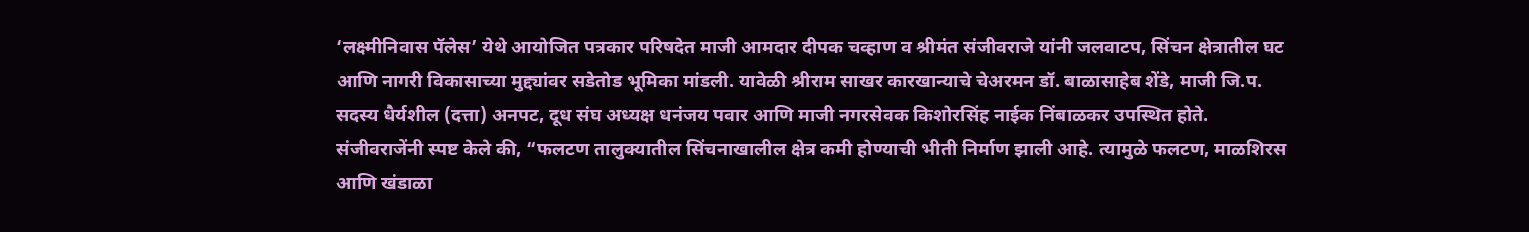‘लक्ष्मीनिवास पॅलेस’ येथे आयोजित पत्रकार परिषदेत माजी आमदार दीपक चव्हाण व श्रीमंत संजीवराजे यांनी जलवाटप, सिंचन क्षेत्रातील घट आणि नागरी विकासाच्या मुद्द्यांवर सडेतोड भूमिका मांडली. यावेळी श्रीराम साखर कारखान्याचे चेअरमन डॉ. बाळासाहेब शेंडे, माजी जि.प. सदस्य धैर्यशील (दत्ता) अनपट, दूध संघ अध्यक्ष धनंजय पवार आणि माजी नगरसेवक किशोरसिंह नाईक निंबाळकर उपस्थित होते.
संजीवराजेंनी स्पष्ट केले की, “फलटण तालुक्यातील सिंचनाखालील क्षेत्र कमी होण्याची भीती निर्माण झाली आहे. त्यामुळे फलटण, माळशिरस आणि खंडाळा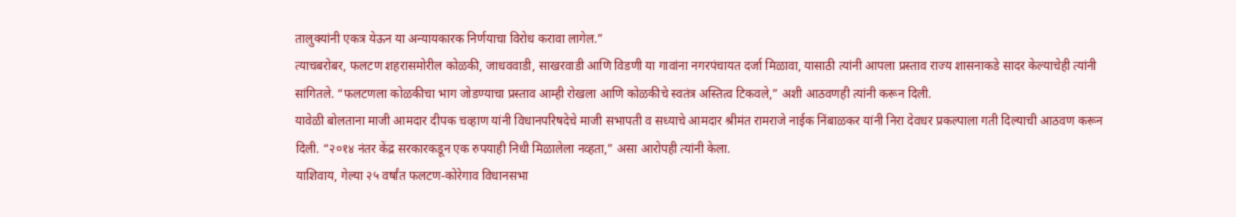तालुक्यांनी एकत्र येऊन या अन्यायकारक निर्णयाचा विरोध करावा लागेल.”
त्याचबरोबर, फलटण शहरासमोरील कोळकी, जाधववाडी, साखरवाडी आणि विडणी या गावांना नगरपंचायत दर्जा मिळावा, यासाठी त्यांनी आपला प्रस्ताव राज्य शासनाकडे सादर केल्याचेही त्यांनी सांगितले. “फलटणला कोळकीचा भाग जोडण्याचा प्रस्ताव आम्ही रोखला आणि कोळकीचे स्वतंत्र अस्तित्व टिकवले,” अशी आठवणही त्यांनी करून दिली.
यावेळी बोलताना माजी आमदार दीपक चव्हाण यांनी विधानपरिषदेचे माजी सभापती व सध्याचे आमदार श्रीमंत रामराजे नाईक निंबाळकर यांनी निरा देवधर प्रकल्पाला गती दिल्याची आठवण करून दिली. “२०१४ नंतर केंद्र सरकारकडून एक रुपयाही निधी मिळालेला नव्हता,” असा आरोपही त्यांनी केला.
याशिवाय, गेल्या २५ वर्षांत फलटण-कोरेगाव विधानसभा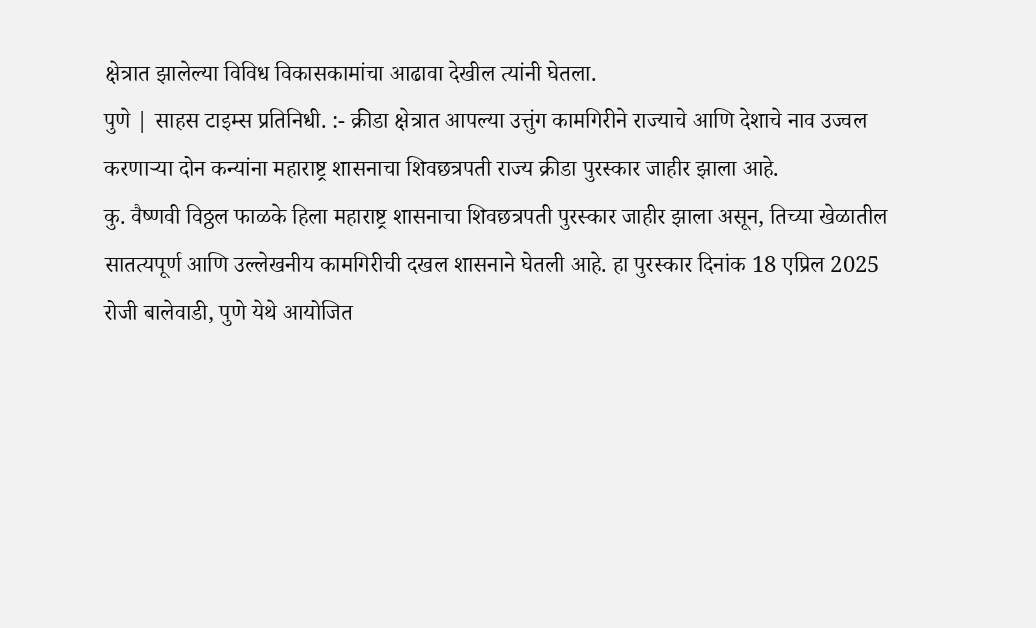क्षेत्रात झालेल्या विविध विकासकामांचा आढावा देखील त्यांनी घेतला.
पुणे | साहस टाइम्स प्रतिनिधी. :- क्रीडा क्षेत्रात आपल्या उत्तुंग कामगिरीने राज्याचे आणि देशाचे नाव उज्वल करणाऱ्या दोन कन्यांना महाराष्ट्र शासनाचा शिवछत्रपती राज्य क्रीडा पुरस्कार जाहीर झाला आहे.
कु. वैष्णवी विठ्ठल फाळके हिला महाराष्ट्र शासनाचा शिवछत्रपती पुरस्कार जाहीर झाला असून, तिच्या खेळातील सातत्यपूर्ण आणि उल्लेखनीय कामगिरीची दखल शासनाने घेतली आहे. हा पुरस्कार दिनांक 18 एप्रिल 2025 रोजी बालेवाडी, पुणे येथे आयोजित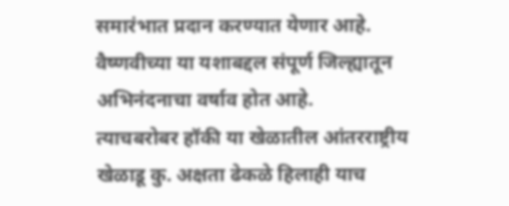समारंभात प्रदान करण्यात येणार आहे. वैष्णवीच्या या यशाबद्दल संपूर्ण जिल्ह्यातून अभिनंदनाचा वर्षाव होत आहे.
त्याचबरोबर हॉकी या खेळातील आंतरराष्ट्रीय खेळाडू कु. अक्षता ढेकळे हिलाही याच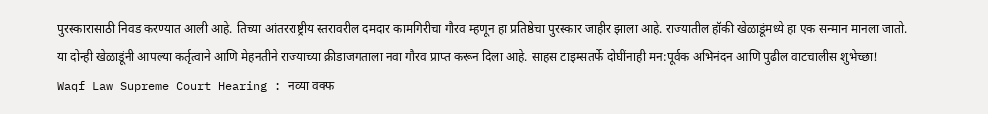पुरस्कारासाठी निवड करण्यात आली आहे. तिच्या आंतरराष्ट्रीय स्तरावरील दमदार कामगिरीचा गौरव म्हणून हा प्रतिष्ठेचा पुरस्कार जाहीर झाला आहे. राज्यातील हॉकी खेळाडूंमध्ये हा एक सन्मान मानला जातो.
या दोन्ही खेळाडूंनी आपल्या कर्तृत्वाने आणि मेहनतीने राज्याच्या क्रीडाजगताला नवा गौरव प्राप्त करून दिला आहे. साहस टाइम्सतर्फे दोघींनाही मन:पूर्वक अभिनंदन आणि पुढील वाटचालीस शुभेच्छा!
Waqf Law Supreme Court Hearing : नव्या वक्फ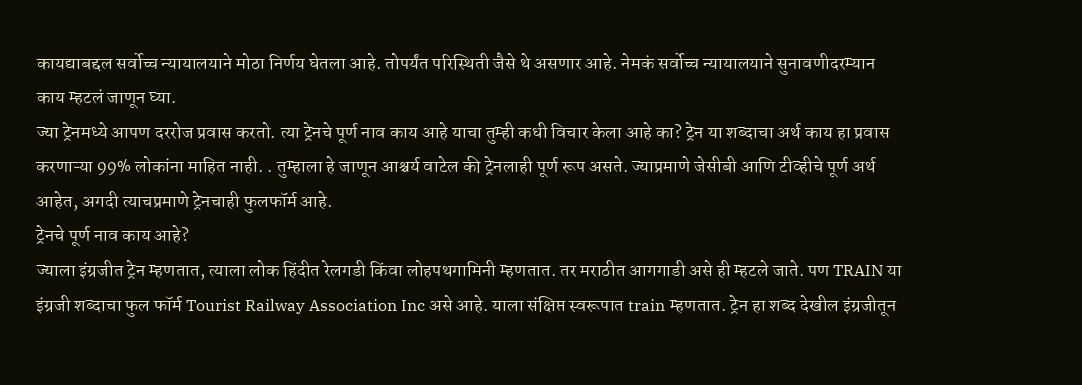कायद्याबद्दल सर्वोच्च न्यायालयाने मोठा निर्णय घेतला आहे. तोपर्यंत परिस्थिती जैसे थे असणार आहे. नेमकं सर्वोच्च न्यायालयाने सुनावणीदरम्यान काय म्हटलं जाणून घ्या.
ज्या ट्रेनमध्ये आपण दररोज प्रवास करतो. त्या ट्रेनचे पूर्ण नाव काय आहे याचा तुम्ही कधी विचार केला आहे का? ट्रेन या शब्दाचा अर्थ काय हा प्रवास करणाऱ्या 99% लोकांना माहित नाही. . तुम्हाला हे जाणून आश्चर्य वाटेल की ट्रेनलाही पूर्ण रूप असते. ज्याप्रमाणे जेसीबी आणि टीव्हीचे पूर्ण अर्थ आहेत, अगदी त्याचप्रमाणे ट्रेनचाही फुलफॉर्म आहे.
ट्रेनचे पूर्ण नाव काय आहे?
ज्याला इंग्रजीत ट्रेन म्हणतात, त्याला लोक हिंदीत रेलगडी किंवा लोहपथगामिनी म्हणतात. तर मराठीत आगगाडी असे ही म्हटले जाते. पण TRAIN या इंग्रजी शब्दाचा फुल फॉर्म Tourist Railway Association Inc असे आहे. याला संक्षिप्त स्वरूपात train म्हणतात. ट्रेन हा शब्द देखील इंग्रजीतून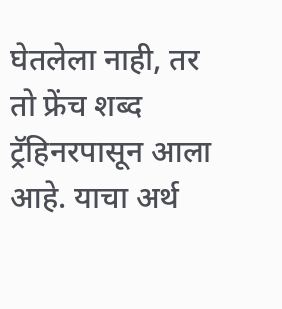घेतलेला नाही, तर तो फ्रेंच शब्द ट्रॅहिनरपासून आला आहे. याचा अर्थ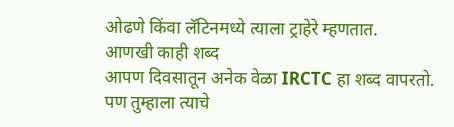ओढणे किंवा लॅटिनमध्ये त्याला ट्राहेरे म्हणतात.
आणखी काही शब्द
आपण दिवसातून अनेक वेळा IRCTC हा शब्द वापरतो. पण तुम्हाला त्याचे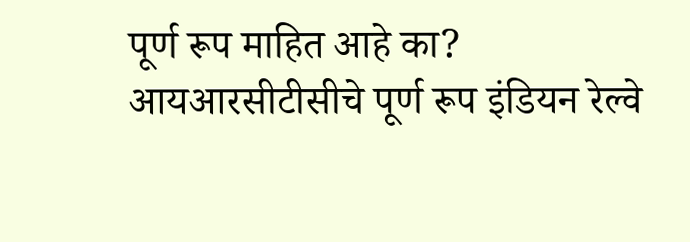पूर्ण रूप माहित आहे का? आयआरसीटीसीचे पूर्ण रूप इंडियन रेल्वे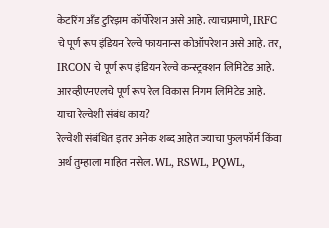केटरिंग अँड टुरिझम कॉर्पोरेशन असे आहे. त्याचप्रमाणे, IRFC चे पूर्ण रूप इंडियन रेल्वे फायनान्स कोऑपरेशन असे आहे. तर, IRCON चे पूर्ण रूप इंडियन रेल्वे कन्स्ट्रक्शन लिमिटेड आहे. आरव्हीएनएलचे पूर्ण रूप रेल विकास निगम लिमिटेड आहे.
याचा रेल्वेशी संबंध काय?
रेल्वेशी संबंधित इतर अनेक शब्द आहेत ज्याचा फुलफॉर्म किंवा अर्थ तुम्हाला माहित नसेल. WL, RSWL, PQWL,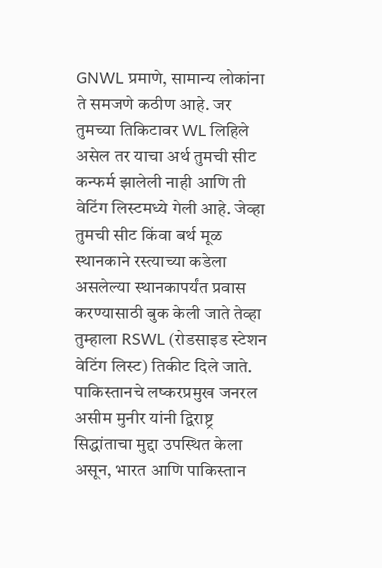GNWL प्रमाणे, सामान्य लोकांना ते समजणे कठीण आहे. जर तुमच्या तिकिटावर WL लिहिले असेल तर याचा अर्थ तुमची सीट कन्फर्म झालेली नाही आणि ती वेटिंग लिस्टमध्ये गेली आहे. जेव्हा तुमची सीट किंवा बर्थ मूळ स्थानकाने रस्त्याच्या कडेला असलेल्या स्थानकापर्यंत प्रवास करण्यासाठी बुक केली जाते तेव्हा तुम्हाला RSWL (रोडसाइड स्टेशन वेटिंग लिस्ट) तिकीट दिले जाते.
पाकिस्तानचे लष्करप्रमुख जनरल असीम मुनीर यांनी द्विराष्ट्र सिद्धांताचा मुद्दा उपस्थित केला असून, भारत आणि पाकिस्तान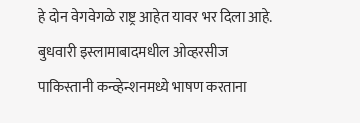हे दोन वेगवेगळे राष्ट्र आहेत यावर भर दिला आहे. बुधवारी इस्लामाबादमधील ओव्हरसीज पाकिस्तानी कन्व्हेन्शनमध्ये भाषण करताना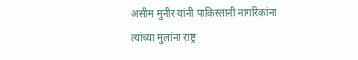असीम मुनीर यांनी पाकिस्तानी नागरिकांना त्यांच्या मुलांना राष्ट्र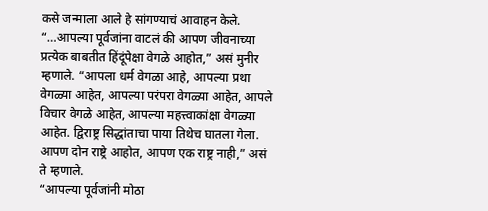कसे जन्माला आले हे सांगण्याचं आवाहन केले.
“…आपल्या पूर्वजांना वाटलं की आपण जीवनाच्या प्रत्येक बाबतीत हिंदूंपेक्षा वेगळे आहोत,” असं मुनीर म्हणाले. “आपला धर्म वेगळा आहे, आपल्या प्रथा वेगळ्या आहेत, आपल्या परंपरा वेगळ्या आहेत, आपले विचार वेगळे आहेत, आपल्या महत्त्वाकांक्षा वेगळ्या आहेत. द्विराष्ट्र सिद्धांताचा पाया तिथेच घातला गेला. आपण दोन राष्ट्रे आहोत, आपण एक राष्ट्र नाही,” असं ते म्हणाले.
“आपल्या पूर्वजांनी मोठा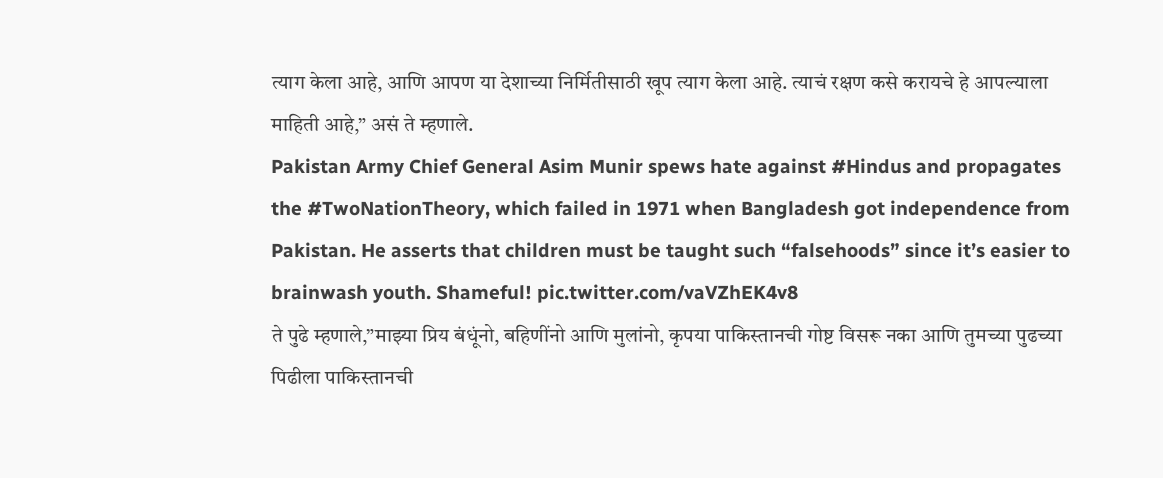त्याग केला आहे, आणि आपण या देशाच्या निर्मितीसाठी खूप त्याग केला आहे. त्याचं रक्षण कसे करायचे हे आपल्याला माहिती आहे,” असं ते म्हणाले.
Pakistan Army Chief General Asim Munir spews hate against #Hindus and propagates the #TwoNationTheory, which failed in 1971 when Bangladesh got independence from Pakistan. He asserts that children must be taught such “falsehoods” since it’s easier to brainwash youth. Shameful! pic.twitter.com/vaVZhEK4v8
ते पुढे म्हणाले,”माझ्या प्रिय बंधूंनो, बहिणींनो आणि मुलांनो, कृपया पाकिस्तानची गोष्ट विसरू नका आणि तुमच्या पुढच्या पिढीला पाकिस्तानची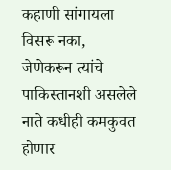कहाणी सांगायला विसरू नका, जेणेकरून त्यांचे पाकिस्तानशी असलेले नाते कधीही कमकुवत होणार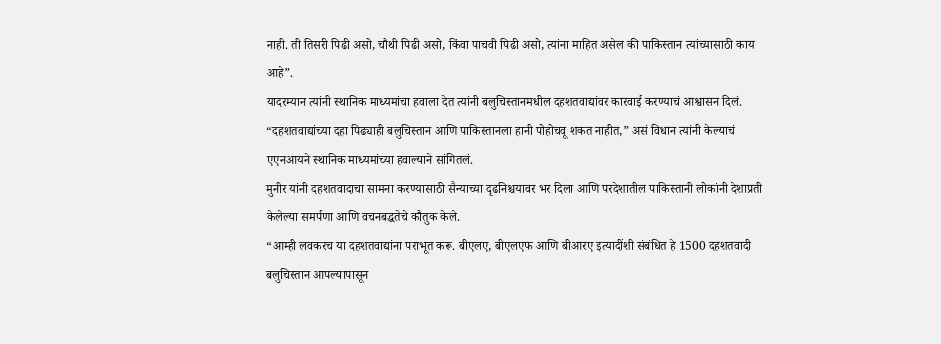नाही. ती तिसरी पिढी असो, चौथी पिढी असो, किंवा पाचवी पिढी असो, त्यांना माहित असेल की पाकिस्तान त्यांच्यासाठी काय आहे”.
यादरम्यान त्यांनी स्थानिक माध्यमांचा हवाला देत त्यांनी बलुचिस्तानमधील दहशतवाद्यांवर कारवाई करण्याचं आश्वासन दिलं. “दहशतवाद्यांच्या दहा पिढ्याही बलुचिस्तान आणि पाकिस्तानला हानी पोहोचवू शकत नाहीत,” असं विधान त्यांनी केल्याचं एएनआयने स्थानिक माध्यमांच्या हवाल्याने सांगितलं.
मुनीर यांनी दहशतवादाचा सामना करण्यासाठी सैन्याच्या दृढनिश्चयावर भर दिला आणि परदेशातील पाकिस्तानी लोकांनी देशाप्रती केलेल्या समर्पणा आणि वचनबद्धतेचे कौतुक केले.
“आम्ही लवकरच या दहशतवाद्यांना पराभूत करू. बीएलए, बीएलएफ आणि बीआरए इत्यादींशी संबंधित हे 1500 दहशतवादी बलुचिस्तान आपल्यापासून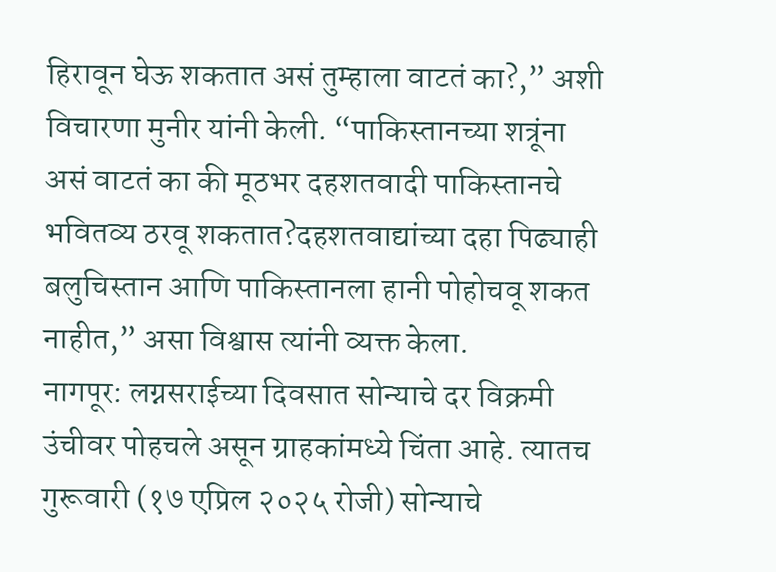हिरावून घेऊ शकतात असं तुम्हाला वाटतं का?,” अशी विचारणा मुनीर यांनी केली. “पाकिस्तानच्या शत्रूंना असं वाटतं का की मूठभर दहशतवादी पाकिस्तानचे भवितव्य ठरवू शकतात?दहशतवाद्यांच्या दहा पिढ्याही बलुचिस्तान आणि पाकिस्तानला हानी पोहोचवू शकत नाहीत,” असा विश्वास त्यांनी व्यक्त केला.
नागपूर: लग्नसराईच्या दिवसात सोन्याचे दर विक्रमी उंचीवर पोहचले असून ग्राहकांमध्ये चिंता आहे. त्यातच गुरूवारी (१७ एप्रिल २०२५ रोजी) सोन्याचे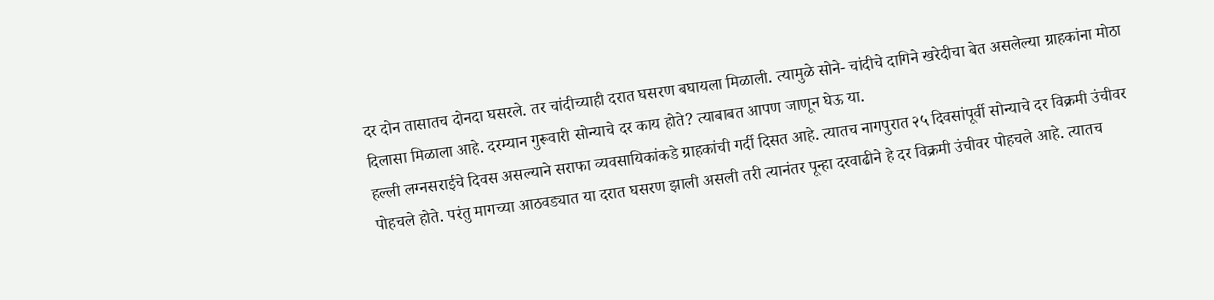दर दोन तासातच दोनदा घसरले. तर चांदीच्याही दरात घसरण बघायला मिळाली. त्यामुळे सोने- चांदीचे दागिने खरेदीचा बेत असलेल्या ग्राहकांना मोठा दिलासा मिळाला आहे. दरम्यान गुरूवारी सोन्याचे दर काय होते? त्याबाबत आपण जाणून घेऊ या.
हल्ली लग्नसराईचे दिवस असल्याने सराफा व्यवसायिकांकडे ग्राहकांची गर्दी दिसत आहे. त्यातच नागपुरात २५ दिवसांपूर्वी सोन्याचे दर विक्रमी उंचीवर पोहचले होते. परंतु मागच्या आठवड्यात या दरात घसरण झाली असली तरी त्यानंतर पून्हा दरवाढीने हे दर विक्रमी उंचीवर पोहचले आहे. त्यातच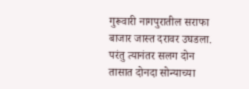गुरूवारी नागपुरातील सराफा बाजार जास्त दरावर उघडला. परंतु त्यानंतर सलग दोन तासात दोनदा सोन्याच्या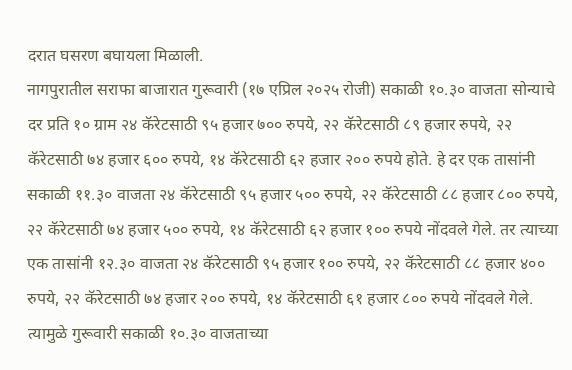दरात घसरण बघायला मिळाली.
नागपुरातील सराफा बाजारात गुरूवारी (१७ एप्रिल २०२५ रोजी) सकाळी १०.३० वाजता सोन्याचे दर प्रति १० ग्राम २४ कॅरेटसाठी ९५ हजार ७०० रुपये, २२ कॅरेटसाठी ८९ हजार रुपये, २२ कॅरेटसाठी ७४ हजार ६०० रुपये, १४ कॅरेटसाठी ६२ हजार २०० रुपये होते. हे दर एक तासांनी सकाळी ११.३० वाजता २४ कॅरेटसाठी ९५ हजार ५०० रुपये, २२ कॅरेटसाठी ८८ हजार ८०० रुपये, २२ कॅरेटसाठी ७४ हजार ५०० रुपये, १४ कॅरेटसाठी ६२ हजार १०० रुपये नोंदवले गेले. तर त्याच्या एक तासांनी १२.३० वाजता २४ कॅरेटसाठी ९५ हजार १०० रुपये, २२ कॅरेटसाठी ८८ हजार ४०० रुपये, २२ कॅरेटसाठी ७४ हजार २०० रुपये, १४ कॅरेटसाठी ६१ हजार ८०० रुपये नोंदवले गेले. त्यामुळे गुरूवारी सकाळी १०.३० वाजताच्या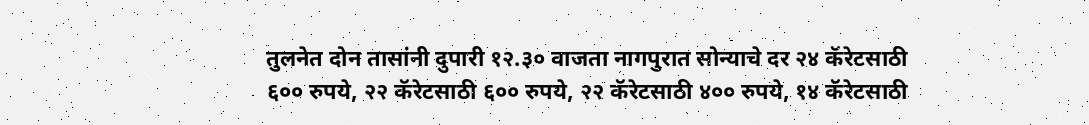तुलनेत दोन तासांनी दुपारी १२.३० वाजता नागपुरात सोन्याचे दर २४ कॅरेटसाठी ६०० रुपये, २२ कॅरेटसाठी ६०० रुपये, २२ कॅरेटसाठी ४०० रुपये, १४ कॅरेटसाठी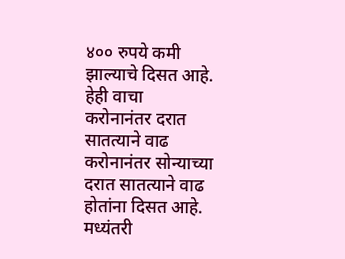४०० रुपये कमी झाल्याचे दिसत आहे.
हेही वाचा
करोनानंतर दरात सातत्याने वाढ
करोनानंतर सोन्याच्या दरात सातत्याने वाढ होतांना दिसत आहे. मध्यंतरी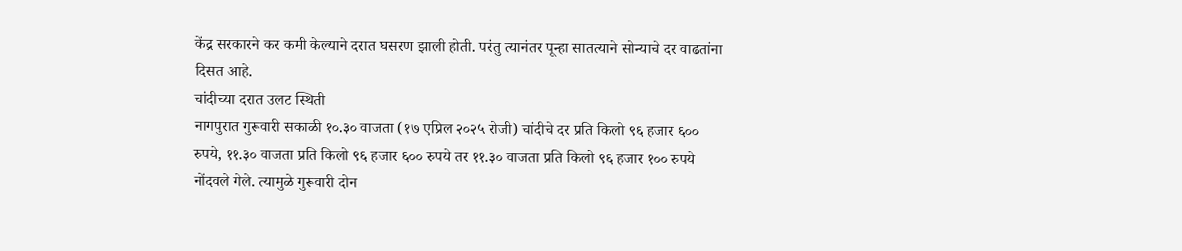केंद्र सरकारने कर कमी केल्याने दरात घसरण झाली होती. परंतु त्यानंतर पून्हा सातत्याने सोन्याचे दर वाढतांना दिसत आहे.
चांदीच्या दरात उलट स्थिती
नागपुरात गुरूवारी सकाळी १०.३० वाजता (१७ एप्रिल २०२५ रोजी) चांदीचे दर प्रति किलो ९६ हजार ६०० रुपये, ११.३० वाजता प्रति किलो ९६ हजार ६०० रुपये तर ११.३० वाजता प्रति किलो ९६ हजार १०० रुपये नोंदवले गेले. त्यामुळे गुरूवारी दोन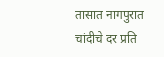तासात नागपुरात चांदीचे दर प्रति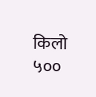किलो ५००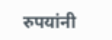रुपयांनी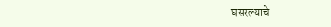घसरल्याचे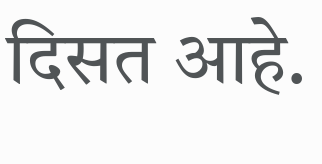दिसत आहे.